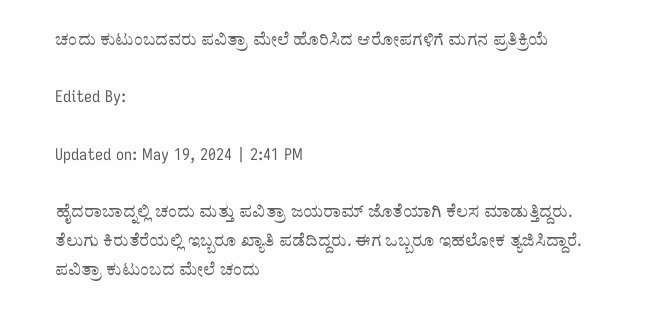ಚಂದು ಕುಟುಂಬದವರು ಪವಿತ್ರಾ ಮೇಲೆ ಹೊರಿಸಿದ ಆರೋಪಗಳಿಗೆ ಮಗನ ಪ್ರತಿಕ್ರಿಯೆ

Edited By:

Updated on: May 19, 2024 | 2:41 PM

ಹೈದರಾಬಾದ್ನಲ್ಲಿ ಚಂದು ಮತ್ತು ಪವಿತ್ರಾ ಜಯರಾಮ್ ಜೊತೆಯಾಗಿ ಕೆಲಸ ಮಾಡುತ್ತಿದ್ದರು. ತೆಲುಗು ಕಿರುತೆರೆಯಲ್ಲಿ ಇಬ್ಬರೂ ಖ್ಯಾತಿ ಪಡೆದಿದ್ದರು. ಈಗ ಒಬ್ಬರೂ ಇಹಲೋಕ ತ್ಯಜಿಸಿದ್ದಾರೆ. ಪವಿತ್ರಾ ಕುಟುಂಬದ ಮೇಲೆ ಚಂದು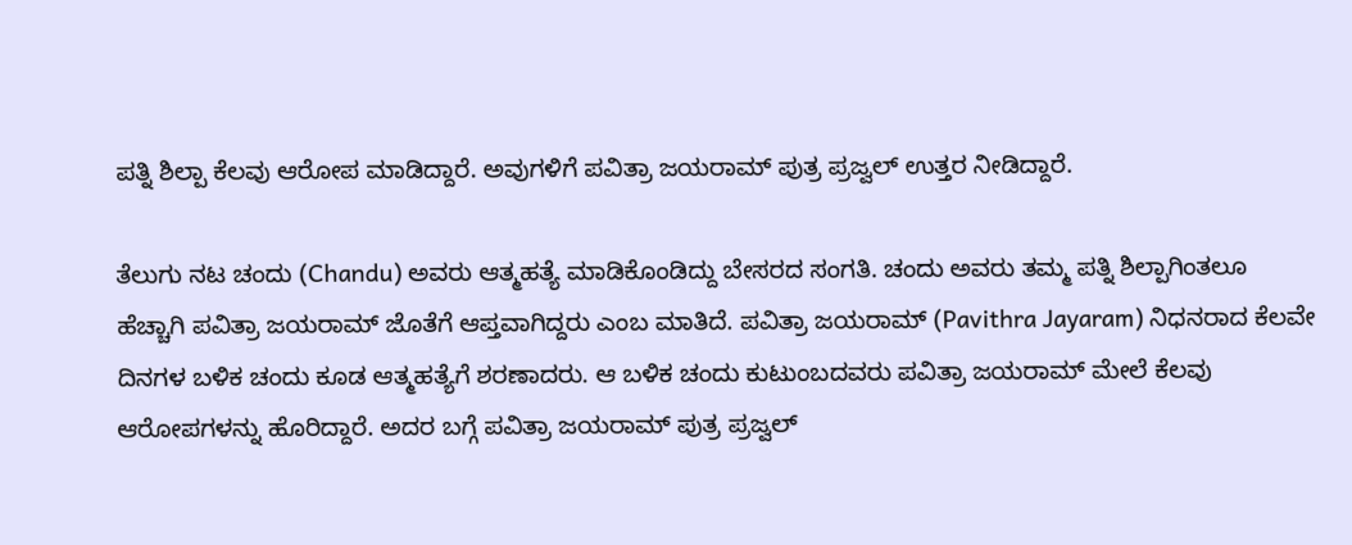ಪತ್ನಿ ಶಿಲ್ಪಾ ಕೆಲವು ಆರೋಪ ಮಾಡಿದ್ದಾರೆ. ಅವುಗಳಿಗೆ ಪವಿತ್ರಾ ಜಯರಾಮ್ ಪುತ್ರ ಪ್ರಜ್ವಲ್ ಉತ್ತರ ನೀಡಿದ್ದಾರೆ.

ತೆಲುಗು ನಟ ಚಂದು (Chandu) ಅವರು ಆತ್ಮಹತ್ಯೆ ಮಾಡಿಕೊಂಡಿದ್ದು ಬೇಸರದ ಸಂಗತಿ. ಚಂದು ಅವರು ತಮ್ಮ ಪತ್ನಿ ಶಿಲ್ಪಾಗಿಂತಲೂ ಹೆಚ್ಚಾಗಿ ಪವಿತ್ರಾ ಜಯರಾಮ್ ಜೊತೆಗೆ ಆಪ್ತವಾಗಿದ್ದರು ಎಂಬ ಮಾತಿದೆ. ಪವಿತ್ರಾ ಜಯರಾಮ್ (Pavithra Jayaram) ನಿಧನರಾದ ಕೆಲವೇ ದಿನಗಳ ಬಳಿಕ ಚಂದು ಕೂಡ ಆತ್ಮಹತ್ಯೆಗೆ ಶರಣಾದರು. ಆ ಬಳಿಕ ಚಂದು ಕುಟುಂಬದವರು ಪವಿತ್ರಾ ಜಯರಾಮ್ ಮೇಲೆ ಕೆಲವು ಆರೋಪಗಳನ್ನು ಹೊರಿದ್ದಾರೆ. ಅದರ ಬಗ್ಗೆ ಪವಿತ್ರಾ ಜಯರಾಮ್ ಪುತ್ರ ಪ್ರಜ್ವಲ್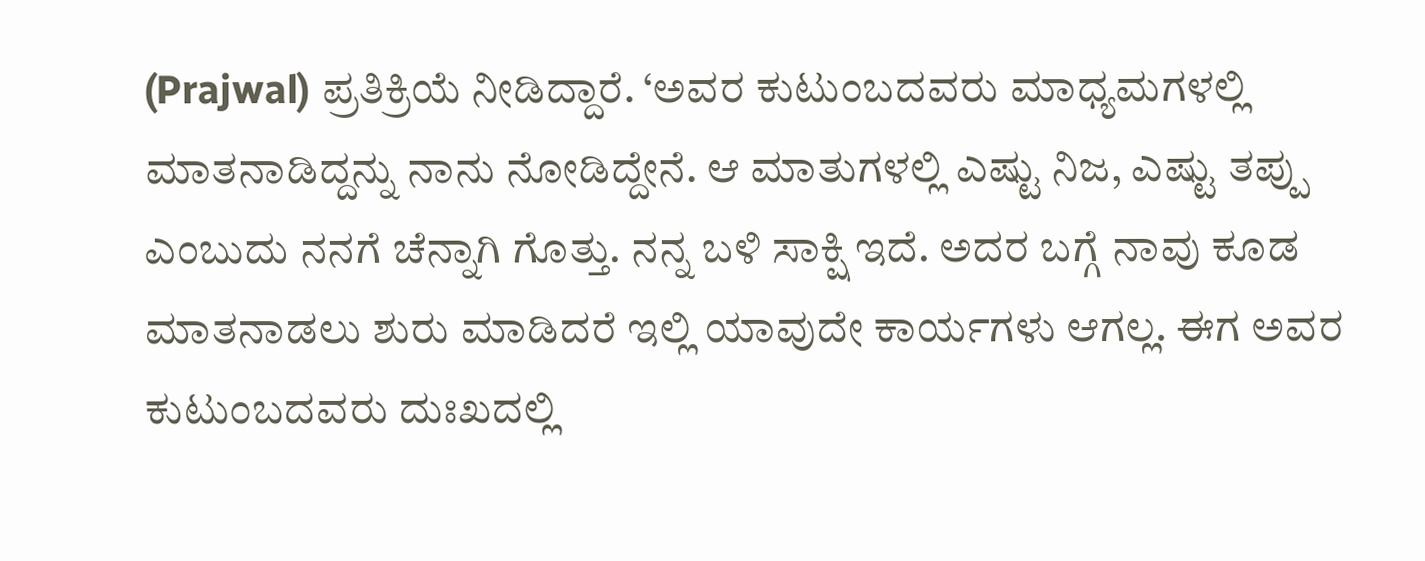(Prajwal) ಪ್ರತಿಕ್ರಿಯೆ ನೀಡಿದ್ದಾರೆ. ‘ಅವರ ಕುಟುಂಬದವರು ಮಾಧ್ಯಮಗಳಲ್ಲಿ ಮಾತನಾಡಿದ್ದನ್ನು ನಾನು ನೋಡಿದ್ದೇನೆ. ಆ ಮಾತುಗಳಲ್ಲಿ ಎಷ್ಟು ನಿಜ, ಎಷ್ಟು ತಪ್ಪು ಎಂಬುದು ನನಗೆ ಚೆನ್ನಾಗಿ ಗೊತ್ತು. ನನ್ನ ಬಳಿ ಸಾಕ್ಷಿ ಇದೆ. ಅದರ ಬಗ್ಗೆ ನಾವು ಕೂಡ ಮಾತನಾಡಲು ಶುರು ಮಾಡಿದರೆ ಇಲ್ಲಿ ಯಾವುದೇ ಕಾರ್ಯಗಳು ಆಗಲ್ಲ. ಈಗ ಅವರ ಕುಟುಂಬದವರು ದುಃಖದಲ್ಲಿ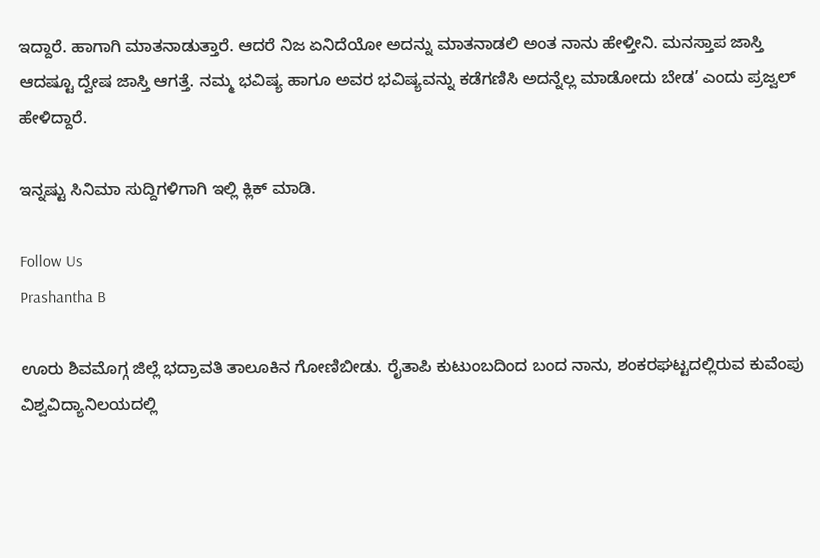ಇದ್ದಾರೆ. ಹಾಗಾಗಿ ಮಾತನಾಡುತ್ತಾರೆ. ಆದರೆ ನಿಜ ಏನಿದೆಯೋ ಅದನ್ನು ಮಾತನಾಡಲಿ ಅಂತ ನಾನು ಹೇಳ್ತೀನಿ. ಮನಸ್ತಾಪ ಜಾಸ್ತಿ ಆದಷ್ಟೂ ದ್ವೇಷ ಜಾಸ್ತಿ ಆಗತ್ತೆ. ನಮ್ಮ ಭವಿಷ್ಯ ಹಾಗೂ ಅವರ ಭವಿಷ್ಯವನ್ನು ಕಡೆಗಣಿಸಿ ಅದನ್ನೆಲ್ಲ ಮಾಡೋದು ಬೇಡ’ ಎಂದು ಪ್ರಜ್ವಲ್ ಹೇಳಿದ್ದಾರೆ.

ಇನ್ನಷ್ಟು ಸಿನಿಮಾ ಸುದ್ದಿಗಳಿಗಾಗಿ ಇಲ್ಲಿ ಕ್ಲಿಕ್ ಮಾಡಿ.

Follow Us
Prashantha B

ಊರು ಶಿವಮೊಗ್ಗ ಜಿಲ್ಲೆ ಭದ್ರಾವತಿ ತಾಲೂಕಿನ ಗೋಣಿಬೀಡು. ರೈತಾಪಿ ಕುಟುಂಬದಿಂದ ಬಂದ ನಾನು, ಶಂಕರಘಟ್ಟದಲ್ಲಿರುವ ಕುವೆಂಪು ವಿಶ್ವವಿದ್ಯಾನಿಲಯದಲ್ಲಿ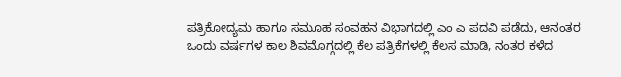ಪತ್ರಿಕೋದ್ಯಮ ಹಾಗೂ ಸಮೂಹ ಸಂವಹನ ವಿಭಾಗದಲ್ಲಿ ಎಂ ಎ ಪದವಿ ಪಡೆದು, ಆನಂತರ ಒಂದು ವರ್ಷಗಳ ಕಾಲ ಶಿವಮೊಗ್ಗದಲ್ಲಿ ಕೆಲ ಪತ್ರಿಕೆಗಳಲ್ಲಿ ಕೆಲಸ ಮಾಡಿ, ನಂತರ ಕಳೆದ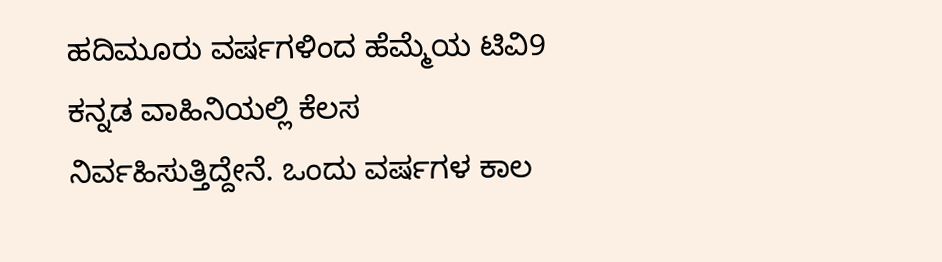ಹದಿಮೂರು ವರ್ಷಗಳಿಂದ ಹೆಮ್ಮೆಯ ಟಿವಿ9 ಕನ್ನಡ ವಾಹಿನಿಯಲ್ಲಿ ಕೆಲಸ ನಿರ್ವಹಿಸುತ್ತಿದ್ದೇನೆ. ಒಂದು ವರ್ಷಗಳ ಕಾಲ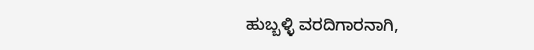ಹುಬ್ಬಳ್ಳಿ ವರದಿಗಾರನಾಗಿ,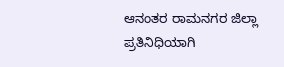ಆನಂತರ ರಾಮನಗರ ಜಿಲ್ಲಾ ಪ್ರತಿನಿಧಿಯಾಗಿ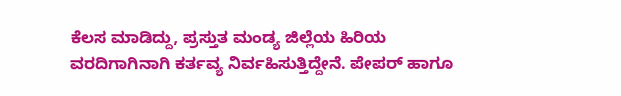ಕೆಲಸ ಮಾಡಿದ್ದು, ಪ್ರಸ್ತುತ ಮಂಡ್ಯ ಜಿಲ್ಲೆಯ ಹಿರಿಯ ವರದಿಗಾಗಿನಾಗಿ ಕರ್ತವ್ಯ ನಿರ್ವಹಿಸುತ್ತಿದ್ದೇನೆ. ಪೇಪರ್ ಹಾಗೂ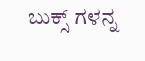ಬುಕ್ಸ್ ಗಳನ್ನ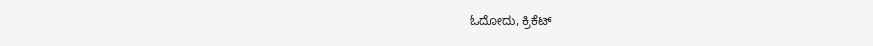ಓದೋದು, ಕ್ರಿಕೆಟ್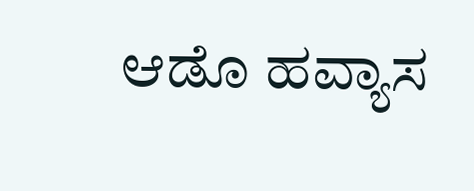ಆಡೊ ಹವ್ಯಾಸ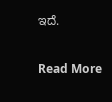ಇದೆ.

Read More